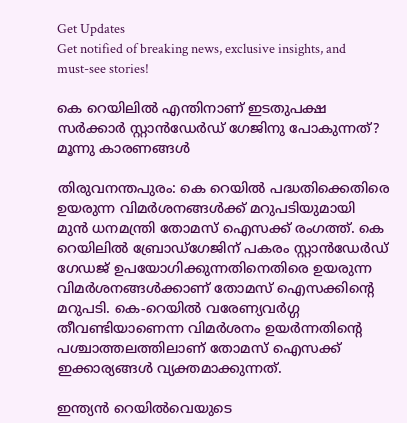Get Updates
Get notified of breaking news, exclusive insights, and must-see stories!

കെ റെയിലില്‍ എന്തിനാണ് ഇടതുപക്ഷ സര്‍ക്കാര്‍ സ്റ്റാന്‍ഡേര്‍ഡ് ഗേജിനു പോകുന്നത്? മൂന്നു കാരണങ്ങള്‍

തിരുവനന്തപുരം: കെ റെയില്‍ പദ്ധതിക്കെതിരെ ഉയരുന്ന വിമര്‍ശനങ്ങള്‍ക്ക് മറുപടിയുമായി മുന്‍ ധനമന്ത്രി തോമസ് ഐസക്ക് രംഗത്ത്. കെ റെയിലില്‍ ബ്രോഡ്‌ഗേജിന് പകരം സ്റ്റാന്‍ഡേര്‍ഡ് ഗേഡജ് ഉപയോഗിക്കുന്നതിനെതിരെ ഉയരുന്ന വിമര്‍ശനങ്ങള്‍ക്കാണ് തോമസ് ഐസക്കിന്റെ മറുപടി. കെ-റെയില്‍ വരേണ്യവര്‍ഗ്ഗ തീവണ്ടിയാണെന്ന വിമര്‍ശനം ഉയര്‍ന്നതിന്റെ പശ്ചാത്തലത്തിലാണ് തോമസ് ഐസക്ക് ഇക്കാര്യങ്ങള്‍ വ്യക്തമാക്കുന്നത്.

ഇന്ത്യന്‍ റെയില്‍വെയുടെ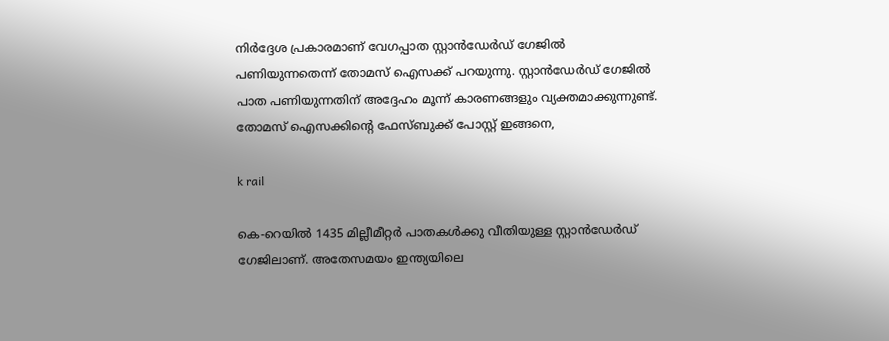നിര്‍ദ്ദേശ പ്രകാരമാണ് വേഗപ്പാത സ്റ്റാന്‍ഡേര്‍ഡ് ഗേജില്‍ പണിയുന്നതെന്ന് തോമസ് ഐസക്ക് പറയുന്നു. സ്റ്റാന്‍ഡേര്‍ഡ് ഗേജില്‍ പാത പണിയുന്നതിന് അദ്ദേഹം മൂന്ന് കാരണങ്ങളും വ്യക്തമാക്കുന്നുണ്ട്. തോമസ് ഐസക്കിന്റെ ഫേസ്ബുക്ക് പോസ്റ്റ് ഇങ്ങനെ,

k rail

കെ-റെയില്‍ 1435 മില്ലീമീറ്റര്‍ പാതകള്‍ക്കു വീതിയുള്ള സ്റ്റാന്‍ഡേര്‍ഡ് ഗേജിലാണ്. അതേസമയം ഇന്ത്യയിലെ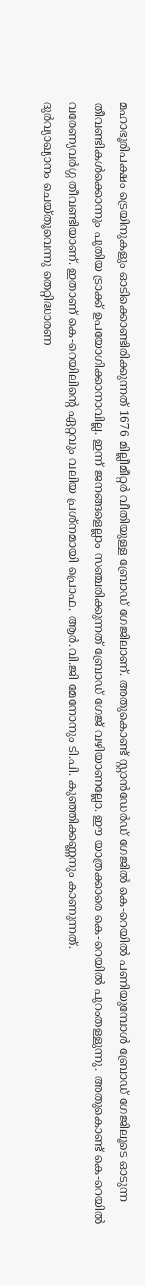മഹാഭൂരിപക്ഷം ട്രെയിനുകളും ഓടിക്കൊണ്ടിരിക്കുന്നത് 1676 മില്ലീമീറ്റര്‍ വീതിയുള്ള ബ്രോഡ് ഗേജിലാണ്. അതുകൊണ്ട് സ്റ്റാന്‍ഡേര്‍ഡ് ഗേജില്‍ കെ-റെയില്‍ പണിയുമ്പോള്‍ ബ്രോഡ് ഗേജിലൂടെ ഓടുന്ന തീവണ്ടികള്‍ക്കൊന്നും പുതിയ ട്രാക്ക് ഉപയോഗിക്കാനാവില്ല. ഇന്ന് ജനങ്ങളെല്ലാം സഞ്ചരിക്കുന്നത് ബ്രോഡ് ഗേജ് വഴിയാണല്ലോ. ഈ യാത്രക്കാരെ കെ-റെയില്‍ പുറംതള്ളുന്നു. അതുകൊണ്ട് കെ-റെയില്‍ വരേണ്യവര്‍ഗ്ഗ തീവണ്ടിയാണ്. ഇതാണ് കെ-റെയിലിന്റെ ഏറ്റവും വലിയ പ്രശ്‌നമായി പ്രൊഫ. ആര്‍.വി.ജി മേനോനും ടി.പി. കുഞ്ഞിക്കണ്ണനും കാണുന്നത്.
ദുര്‍വ്യാഖ്യാനം ചെയ്തൂവെന്നു തെറ്റിദ്ധാരണ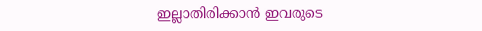ഇല്ലാതിരിക്കാന്‍ ഇവരുടെ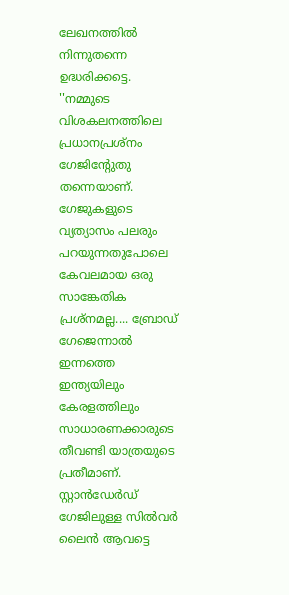ലേഖനത്തില്‍ നിന്നുതന്നെ ഉദ്ധരിക്കട്ടെ. ''നമ്മുടെ വിശകലനത്തിലെ പ്രധാനപ്രശ്‌നം ഗേജിന്റേുതു തന്നെയാണ്. ഗേജുകളുടെ വ്യത്യാസം പലരും പറയുന്നതുപോലെ കേവലമായ ഒരു സാങ്കേതിക പ്രശ്‌നമല്ല.... ബ്രോഡ് ഗേജെന്നാല്‍ ഇന്നത്തെ ഇന്ത്യയിലും കേരളത്തിലും സാധാരണക്കാരുടെ തീവണ്ടി യാത്രയുടെ പ്രതീമാണ്. സ്റ്റാന്‍ഡേര്‍ഡ് ഗേജിലുള്ള സില്‍വര്‍ ലൈന്‍ ആവട്ടെ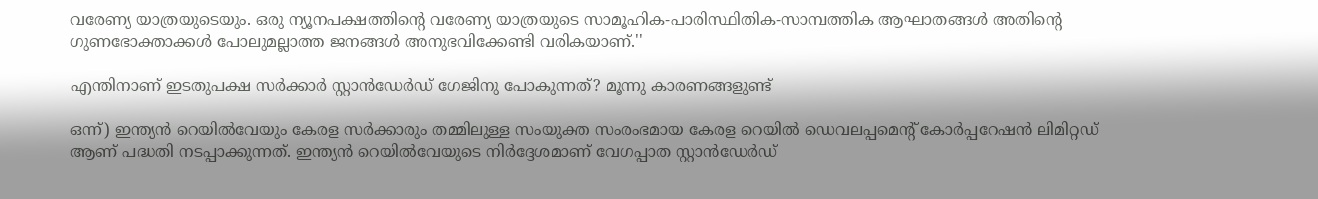വരേണ്യ യാത്രയുടെയും. ഒരു ന്യൂനപക്ഷത്തിന്റെ വരേണ്യ യാത്രയുടെ സാമൂഹിക-പാരിസ്ഥിതിക-സാമ്പത്തിക ആഘാതങ്ങള്‍ അതിന്റെ ഗുണഭോക്താക്കള്‍ പോലുമല്ലാത്ത ജനങ്ങള്‍ അനുഭവിക്കേണ്ടി വരികയാണ്.''

എന്തിനാണ് ഇടതുപക്ഷ സര്‍ക്കാര്‍ സ്റ്റാന്‍ഡേര്‍ഡ് ഗേജിനു പോകുന്നത്? മൂന്നു കാരണങ്ങളുണ്ട്

ഒന്ന്) ഇന്ത്യന്‍ റെയില്‍വേയും കേരള സര്‍ക്കാരും തമ്മിലുള്ള സംയുക്ത സംരംഭമായ കേരള റെയില്‍ ഡെവലപ്പമെന്റ് കോര്‍പ്പറേഷന്‍ ലിമിറ്റഡ് ആണ് പദ്ധതി നടപ്പാക്കുന്നത്. ഇന്ത്യന്‍ റെയില്‍വേയുടെ നിര്‍ദ്ദേശമാണ് വേഗപ്പാത സ്റ്റാന്‍ഡേര്‍ഡ്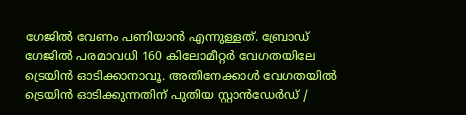ഗേജില്‍ വേണം പണിയാന്‍ എന്നുള്ളത്. ബ്രോഡ് ഗേജില്‍ പരമാവധി 160 കിലോമീറ്റര്‍ വേഗതയിലേ ട്രെയിന്‍ ഓടിക്കാനാവൂ. അതിനേക്കാള്‍ വേഗതയില്‍ ട്രെയിന്‍ ഓടിക്കുന്നതിന് പുതിയ സ്റ്റാന്‍ഡേര്‍ഡ് /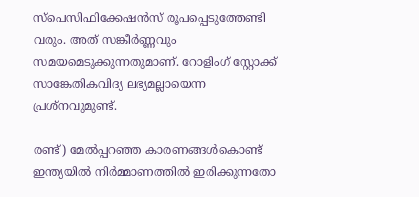സ്‌പെസിഫിക്കേഷന്‍സ് രൂപപ്പെടുത്തേണ്ടി വരും. അത് സങ്കീര്‍ണ്ണവും സമയമെടുക്കുന്നതുമാണ്. റോളിംഗ് സ്റ്റോക്ക് സാങ്കേതികവിദ്യ ലഭ്യമല്ലായെന്ന പ്രശ്‌നവുമുണ്ട്.

രണ്ട്) മേല്‍പ്പറഞ്ഞ കാരണങ്ങള്‍കൊണ്ട് ഇന്ത്യയില്‍ നിര്‍മ്മാണത്തില്‍ ഇരിക്കുന്നതോ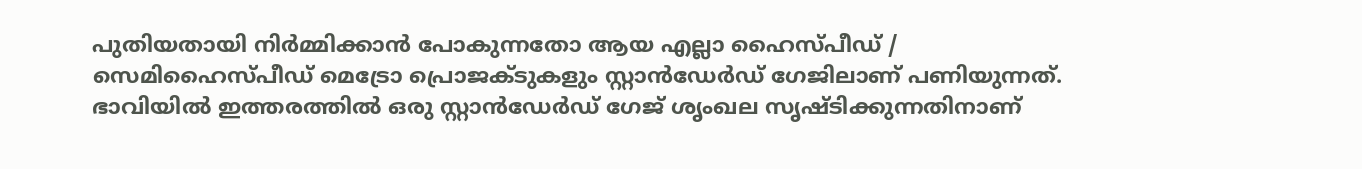പുതിയതായി നിര്‍മ്മിക്കാന്‍ പോകുന്നതോ ആയ എല്ലാ ഹൈസ്പീഡ് / സെമിഹൈസ്പീഡ് മെട്രോ പ്രൊജക്ടുകളും സ്റ്റാന്‍ഡേര്‍ഡ് ഗേജിലാണ് പണിയുന്നത്. ഭാവിയില്‍ ഇത്തരത്തില്‍ ഒരു സ്റ്റാന്‍ഡേര്‍ഡ് ഗേജ് ശൃംഖല സൃഷ്ടിക്കുന്നതിനാണ്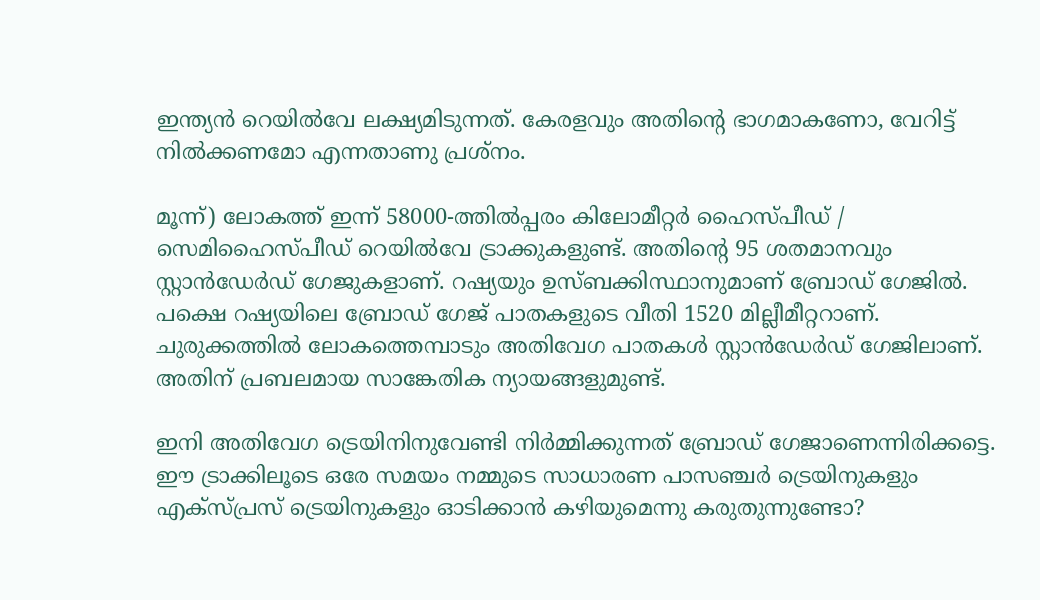ഇന്ത്യന്‍ റെയില്‍വേ ലക്ഷ്യമിടുന്നത്. കേരളവും അതിന്റെ ഭാഗമാകണോ, വേറിട്ട് നില്‍ക്കണമോ എന്നതാണു പ്രശ്‌നം.

മൂന്ന്) ലോകത്ത് ഇന്ന് 58000-ത്തില്‍പ്പരം കിലോമീറ്റര്‍ ഹൈസ്പീഡ് / സെമിഹൈസ്പീഡ് റെയില്‍വേ ട്രാക്കുകളുണ്ട്. അതിന്റെ 95 ശതമാനവും സ്റ്റാന്‍ഡേര്‍ഡ് ഗേജുകളാണ്. റഷ്യയും ഉസ്ബക്കിസ്ഥാനുമാണ് ബ്രോഡ് ഗേജില്‍. പക്ഷെ റഷ്യയിലെ ബ്രോഡ് ഗേജ് പാതകളുടെ വീതി 1520 മില്ലീമീറ്ററാണ്. ചുരുക്കത്തില്‍ ലോകത്തെമ്പാടും അതിവേഗ പാതകള്‍ സ്റ്റാന്‍ഡേര്‍ഡ് ഗേജിലാണ്. അതിന് പ്രബലമായ സാങ്കേതിക ന്യായങ്ങളുമുണ്ട്.

ഇനി അതിവേഗ ട്രെയിനിനുവേണ്ടി നിര്‍മ്മിക്കുന്നത് ബ്രോഡ് ഗേജാണെന്നിരിക്കട്ടെ. ഈ ട്രാക്കിലൂടെ ഒരേ സമയം നമ്മുടെ സാധാരണ പാസഞ്ചര്‍ ട്രെയിനുകളും എക്‌സ്പ്രസ് ട്രെയിനുകളും ഓടിക്കാന്‍ കഴിയുമെന്നു കരുതുന്നുണ്ടോ?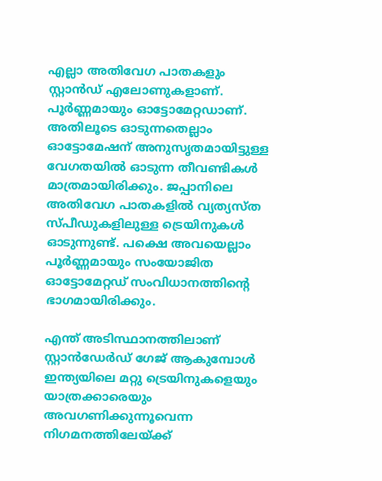എല്ലാ അതിവേഗ പാതകളും സ്റ്റാന്‍ഡ് എലോണുകളാണ്. പൂര്‍ണ്ണമായും ഓട്ടോമേറ്റഡാണ്. അതിലൂടെ ഓടുന്നതെല്ലാം ഓട്ടോമേഷന് അനുസൃതമായിട്ടുള്ള വേഗതയില്‍ ഓടുന്ന തീവണ്ടികള്‍ മാത്രമായിരിക്കും. ജപ്പാനിലെ അതിവേഗ പാതകളില്‍ വ്യത്യസ്ത സ്പീഡുകളിലുള്ള ട്രെയിനുകള്‍ ഓടുന്നുണ്ട്. പക്ഷെ അവയെല്ലാം പൂര്‍ണ്ണമായും സംയോജിത ഓട്ടോമേറ്റഡ് സംവിധാനത്തിന്റെ ഭാഗമായിരിക്കും.

എന്ത് അടിസ്ഥാനത്തിലാണ് സ്റ്റാന്‍ഡേര്‍ഡ് ഗേജ് ആകുമ്പോള്‍ ഇന്ത്യയിലെ മറ്റു ട്രെയിനുകളെയും യാത്രക്കാരെയും അവഗണിക്കുന്നൂവെന്ന നിഗമനത്തിലേയ്ക്ക്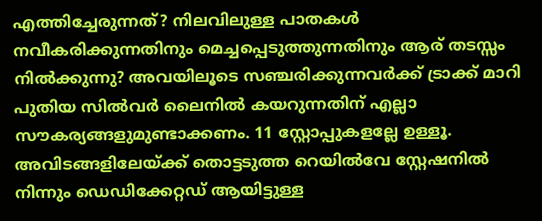എത്തിച്ചേരുന്നത്? നിലവിലുള്ള പാതകള്‍ നവീകരിക്കുന്നതിനും മെച്ചപ്പെടുത്തുന്നതിനും ആര് തടസ്സം നില്‍ക്കുന്നു? അവയിലൂടെ സഞ്ചരിക്കുന്നവര്‍ക്ക് ട്രാക്ക് മാറി പുതിയ സില്‍വര്‍ ലൈനില്‍ കയറുന്നതിന് എല്ലാ സൗകര്യങ്ങളുമുണ്ടാക്കണം. 11 സ്റ്റോപ്പുകളല്ലേ ഉള്ളൂ. അവിടങ്ങളിലേയ്ക്ക് തൊട്ടടുത്ത റെയില്‍വേ സ്റ്റേഷനില്‍ നിന്നും ഡെഡിക്കേറ്റഡ് ആയിട്ടുള്ള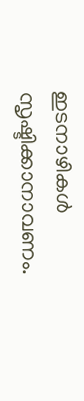ഇടനാഴികള്‍ സൃഷ്ടിക്കാനാവണം.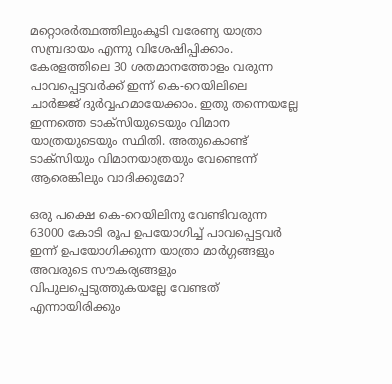മറ്റൊരര്‍ത്ഥത്തിലുംകൂടി വരേണ്യ യാത്രാ സമ്പ്രദായം എന്നു വിശേഷിപ്പിക്കാം. കേരളത്തിലെ 30 ശതമാനത്തോളം വരുന്ന പാവപ്പെട്ടവര്‍ക്ക് ഇന്ന് കെ-റെയിലിലെ ചാര്‍ജ്ജ് ദുര്‍വ്വഹമായേക്കാം. ഇതു തന്നെയല്ലേ ഇന്നത്തെ ടാക്‌സിയുടെയും വിമാന യാത്രയുടെയും സ്ഥിതി. അതുകൊണ്ട് ടാക്‌സിയും വിമാനയാത്രയും വേണ്ടെന്ന് ആരെങ്കിലും വാദിക്കുമോ?

ഒരു പക്ഷെ കെ-റെയിലിനു വേണ്ടിവരുന്ന 63000 കോടി രൂപ ഉപയോഗിച്ച് പാവപ്പെട്ടവര്‍ ഇന്ന് ഉപയോഗിക്കുന്ന യാത്രാ മാര്‍ഗ്ഗങ്ങളും അവരുടെ സൗകര്യങ്ങളും വിപുലപ്പെടുത്തുകയല്ലേ വേണ്ടത് എന്നായിരിക്കും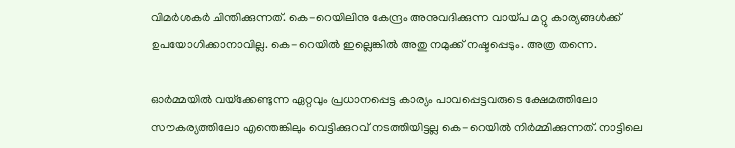വിമര്‍ശകര്‍ ചിന്തിക്കുന്നത്. കെ-റെയിലിനു കേന്ദ്രം അനുവദിക്കുന്ന വായ്പ മറ്റു കാര്യങ്ങള്‍ക്ക് ഉപയോഗിക്കാനാവില്ല. കെ-റെയില്‍ ഇല്ലെങ്കില്‍ അതു നമുക്ക് നഷ്ടപ്പെടും. അത്ര തന്നെ.

ഓര്‍മ്മയില്‍ വയ്‌ക്കേണ്ടുന്ന ഏറ്റവും പ്രധാനപ്പെട്ട കാര്യം പാവപ്പെട്ടവരുടെ ക്ഷേമത്തിലോ സൗകര്യത്തിലോ എന്തെങ്കിലും വെട്ടിക്കുറവ് നടത്തിയിട്ടല്ല കെ-റെയില്‍ നിര്‍മ്മിക്കുന്നത്. നാട്ടിലെ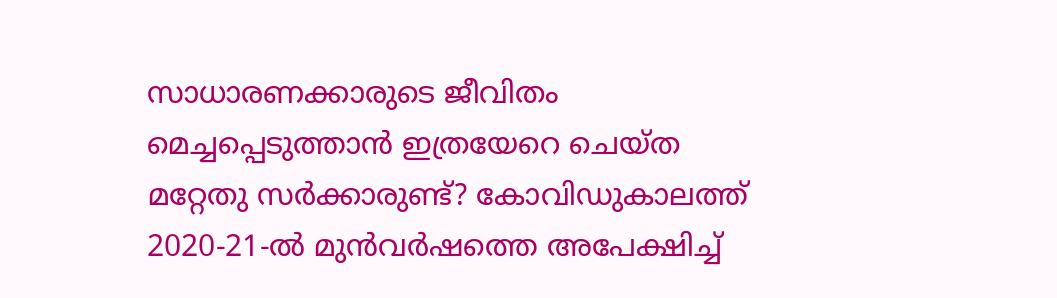സാധാരണക്കാരുടെ ജീവിതം മെച്ചപ്പെടുത്താന്‍ ഇത്രയേറെ ചെയ്ത മറ്റേതു സര്‍ക്കാരുണ്ട്? കോവിഡുകാലത്ത് 2020-21-ല്‍ മുന്‍വര്‍ഷത്തെ അപേക്ഷിച്ച്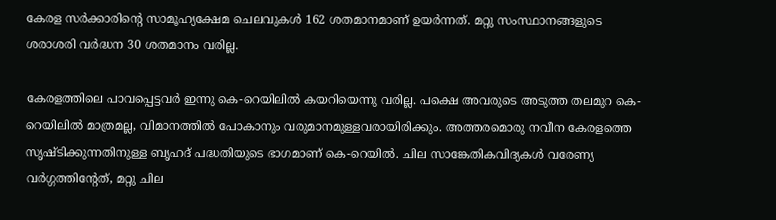കേരള സര്‍ക്കാരിന്റെ സാമൂഹ്യക്ഷേമ ചെലവുകള്‍ 162 ശതമാനമാണ് ഉയര്‍ന്നത്. മറ്റു സംസ്ഥാനങ്ങളുടെ ശരാശരി വര്‍ദ്ധന 30 ശതമാനം വരില്ല.

കേരളത്തിലെ പാവപ്പെട്ടവര്‍ ഇന്നു കെ-റെയിലില്‍ കയറിയെന്നു വരില്ല. പക്ഷെ അവരുടെ അടുത്ത തലമുറ കെ-റെയിലില്‍ മാത്രമല്ല, വിമാനത്തില്‍ പോകാനും വരുമാനമുള്ളവരായിരിക്കും. അത്തരമൊരു നവീന കേരളത്തെ സൃഷ്ടിക്കുന്നതിനുള്ള ബൃഹദ് പദ്ധതിയുടെ ഭാഗമാണ് കെ-റെയില്‍. ചില സാങ്കേതികവിദ്യകള്‍ വരേണ്യ വര്‍ഗ്ഗത്തിന്റേത്, മറ്റു ചില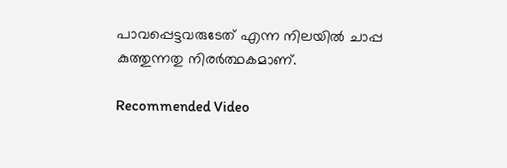പാവപ്പെട്ടവരുടേത് എന്ന നിലയില്‍ ചാപ്പ കുത്തുന്നതു നിരര്‍ത്ഥകമാണ്.

Recommended Video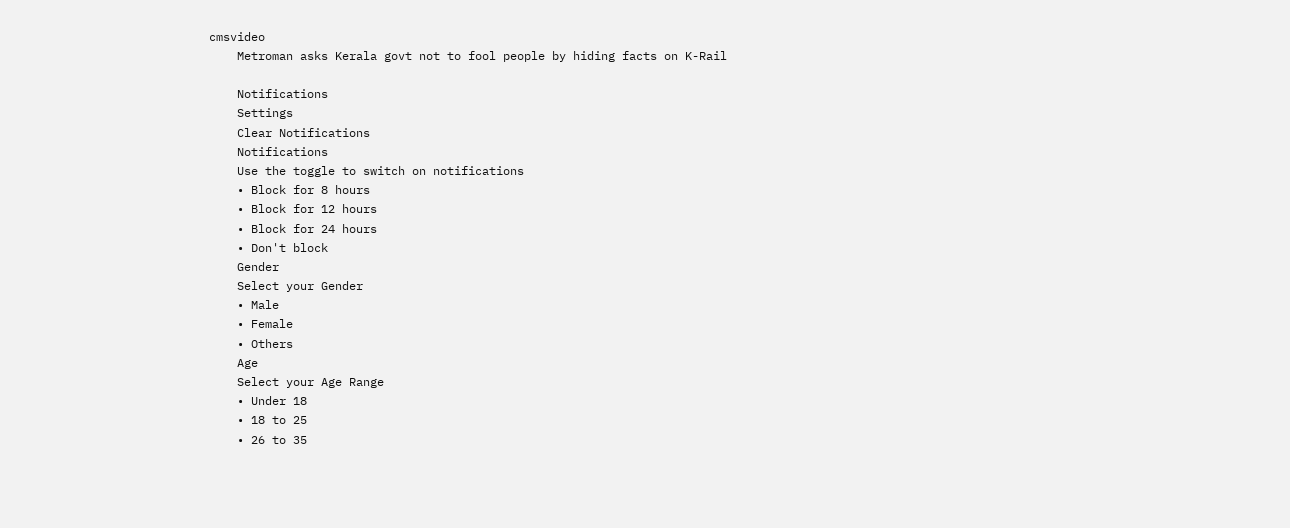cmsvideo
    Metroman asks Kerala govt not to fool people by hiding facts on K-Rail

    Notifications
    Settings
    Clear Notifications
    Notifications
    Use the toggle to switch on notifications
    • Block for 8 hours
    • Block for 12 hours
    • Block for 24 hours
    • Don't block
    Gender
    Select your Gender
    • Male
    • Female
    • Others
    Age
    Select your Age Range
    • Under 18
    • 18 to 25
    • 26 to 35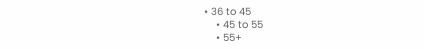• 36 to 45
    • 45 to 55
    • 55+